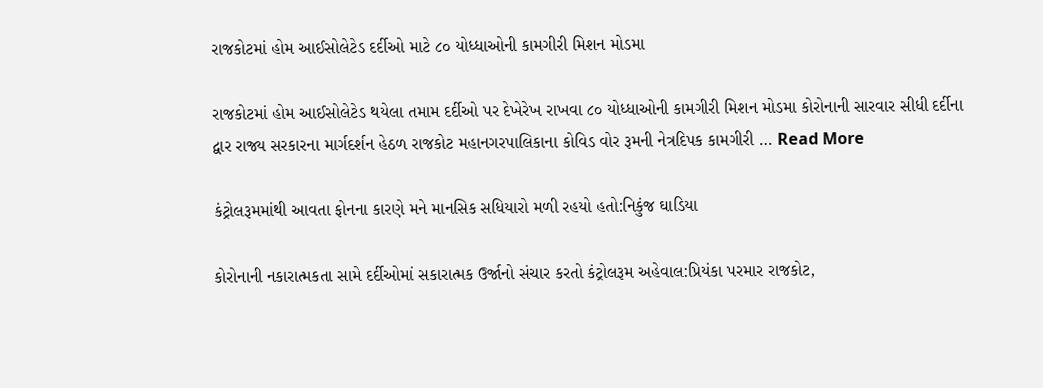રાજકોટમાં હોમ આઈસોલેટેડ દર્દીઓ માટે ૮૦ યોધ્ધાઓની કામગીરી મિશન મોડમા

રાજકોટમાં હોમ આઈસોલેટેડ થયેલા તમામ દર્દીઓ પર દેખેરેખ રાખવા ૮૦ યોધ્ધાઓની કામગીરી મિશન મોડમા કોરોનાની સારવાર સીધી દર્દીના દ્વાર રાજ્ય સરકારના માર્ગદર્શન હેઠળ રાજકોટ મહાનગરપાલિકાના કોવિડ વોર રૂમની નેત્રદિપક કામગીરી … Read More

કંટ્રોલરૂમમાંથી આવતા ફોનના કારણે મને માનસિક સધિયારો મળી રહયો હતો:નિકુંજ ઘાડિયા

કોરોનાની નકારાત્મકતા સામે દર્દીઓમાં સકારાત્મક ઉર્જાનો સંચાર કરતો કંટ્રોલરૂમ અહેવાલ:પ્રિયંકા પરમાર રાજકોટ,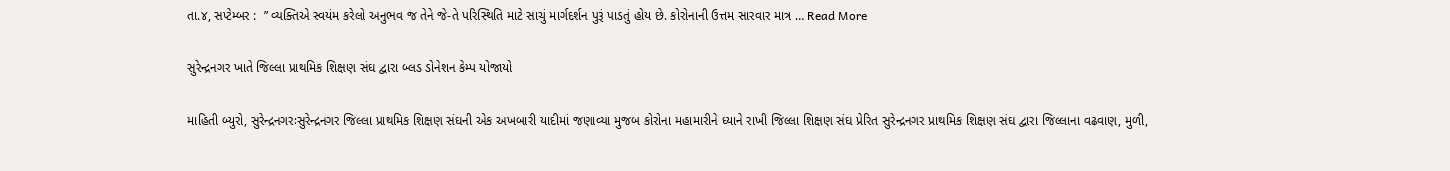તા.૪, સપ્ટેમ્બર :  ” વ્યક્તિએ સ્વયંમ કરેલો અનુભવ જ તેને જે-તે પરિસ્થિતિ માટે સાચું માર્ગદર્શન પુરૂં પાડતું હોય છે. કોરોનાની ઉત્તમ સારવાર માત્ર … Read More

સુરેન્દ્રનગર ખાતે જિલ્લા પ્રાથમિક શિક્ષણ સંઘ દ્વારા બ્લડ ડોનેશન કેમ્પ યોજાયો

માહિતી બ્યુરો, સુરેન્દ્રનગરઃસુરેન્દ્રનગર જિલ્લા પ્રાથમિક શિક્ષણ સંઘની એક અખબારી યાદીમાં જણાવ્યા મુજબ કોરોના મહામારીને ધ્યાને રાખી જિલ્લા શિક્ષણ સંઘ પ્રેરિત સુરેન્દ્રનગર પ્રાથમિક શિક્ષણ સંઘ દ્વારા જિલ્લાના વઢવાણ, મુળી,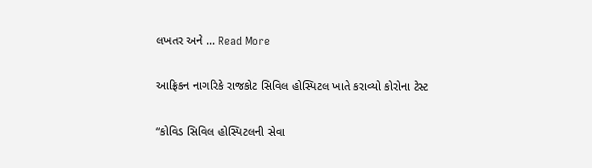લખતર અને … Read More

આફ્રિકન નાગરિકે રાજકોટ સિવિલ હોસ્પિટલ ખાતે કરાવ્યો કોરોના ટેસ્ટ

“કોવિડ સિવિલ હોસ્પિટલની સેવા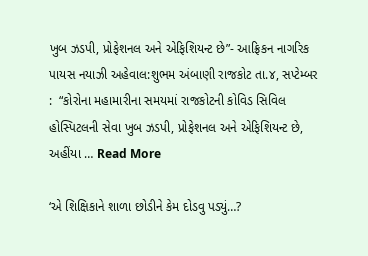ખુબ ઝડપી, પ્રોફેશનલ અને એફિશિયન્ટ છે”- આફ્રિકન નાગરિક પાયસ નયાઝી અહેવાલ:શુભમ અંબાણી રાજકોટ તા.૪, સપ્ટેમ્બર :  “કોરોના મહામારીના સમયમાં રાજકોટની કોવિડ સિવિલ હોસ્પિટલની સેવા ખુબ ઝડપી, પ્રોફેશનલ અને એફિશિયન્ટ છે, અહીંયા … Read More

‘એ શિક્ષિકાને શાળા છોડીને કેમ દોડવુ પડ્યું…?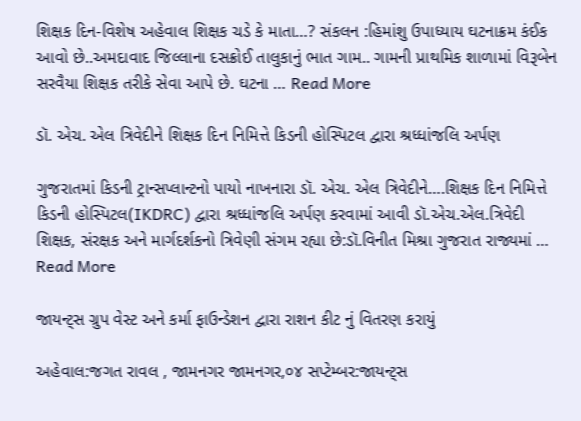શિક્ષક દિન-વિશેષ અહેવાલ શિક્ષક ચડે કે માતા…? સંકલન :હિમાંશુ ઉપાધ્યાય ઘટનાક્રમ કંઈક આવો છે..અમદાવાદ જિલ્લાના દસક્રોઈ તાલુકાનું ભાત ગામ.. ગામની પ્રાથમિક શાળામાં વિરૂબેન સરવૈયા શિક્ષક તરીકે સેવા આપે છે. ઘટના … Read More

ડૉ. એચ. એલ ત્રિવેદીને શિક્ષક દિન નિમિત્તે કિડની હોસ્પિટલ દ્વારા શ્રધ્ધાંજલિ અર્પણ

ગુજરાતમાં કિડની ટ્રાન્સપ્લાન્ટનો પાયો નાખનારા ડૉ. એચ. એલ ત્રિવેદીને….શિક્ષક દિન નિમિત્તે કિડની હોસ્પિટલ(IKDRC) દ્વારા શ્રધ્ધાંજલિ અર્પણ કરવામાં આવી ડૉ.એચ.એલ.ત્રિવેદી શિક્ષક, સંરક્ષક અને માર્ગદર્શકનો ત્રિવેણી સંગમ રહ્યા છે:ડૉ.વિનીત મિશ્રા ગુજરાત રાજ્યમાં … Read More

જાયન્ટ્સ ગ્રુપ વેસ્ટ અને કર્મા ફાઉન્ડેશન દ્વારા રાશન કીટ નું વિતરણ કરાયું

અહેવાલ:જગત રાવલ , જામનગર જામનગર,૦૪ સપ્ટેમ્બર:જાયન્ટ્સ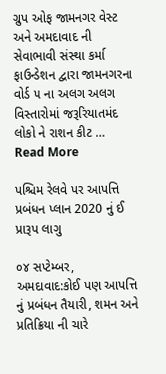ગ્રુપ ઓફ જામનગર વેસ્ટ અને અમદાવાદ ની સેવાભાવી સંસ્થા કર્મા ફાઉન્ડેશન દ્વારા જામનગરના વોર્ડ ૫ ના અલગ અલગ વિસ્તારોમાં જરૂરિયાતમંદ લોકો ને રાશન કીટ … Read More

પશ્ચિમ રેલવે પર આપત્તિ પ્રબંધન પ્લાન 2020 નું ઈ પ્રારૂપ લાગુ

૦૪ સપ્ટેમ્બર, અમદાવાદ:કોઈ પણ આપત્તિ નું પ્રબંધન તૈયારી, શમન અને પ્રતિક્રિયા ની ચારે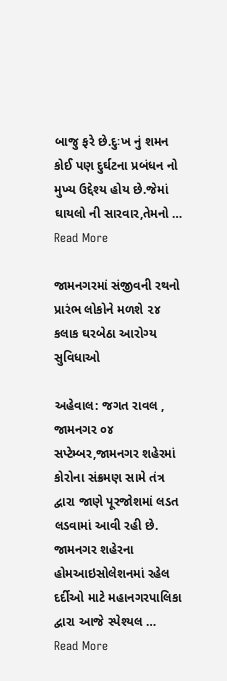બાજુ ફરે છે.દુઃખ નું શમન કોઈ પણ દુર્ઘટના પ્રબંધન નો મુખ્ય ઉદ્દેશ્ય હોય છે.જેમાં ઘાયલો ની સારવાર,તેમનો … Read More

જામનગરમાં સંજીવની રથનો પ્રારંભ લોકોને મળશે ૨૪ કલાક ઘરબેઠા આરોગ્ય સુવિધાઓ

અહેવાલ: જગત રાવલ , જામનગર ૦૪ સપ્ટેમ્બર,જામનગર શહેરમાં કોરોના સંક્રમણ સામે તંત્ર દ્વારા જાણે પૂરજોશમાં લડત લડવામાં આવી રહી છે. જામનગર શહેરના હોમઆઇસોલેશનમાં રહેલ દર્દીઓ માટે મહાનગરપાલિકા દ્વારા આજે સ્પેશ્યલ … Read More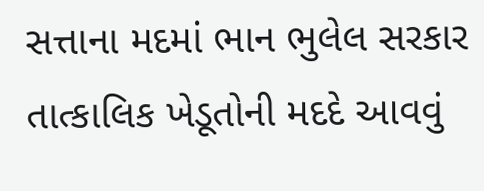સત્તાના મદમાં ભાન ભુલેલ સરકાર તાત્કાલિક ખેડૂતોની મદદે આવવું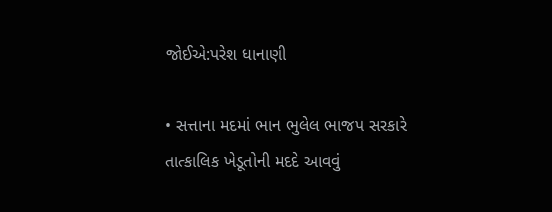જોઈએ:પરેશ ધાનાણી

• સત્તાના મદમાં ભાન ભુલેલ ભાજપ સરકારે તાત્કાલિક ખેડૂતોની મદદે આવવું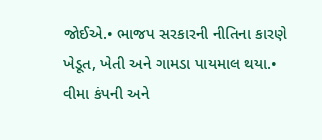જોઈએ.• ભાજપ સરકારની નીતિના કારણે ખેડૂત, ખેતી અને ગામડા પાયમાલ થયા.• વીમા કંપની અને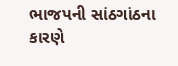ભાજપની સાંઠગાંઠના કારણે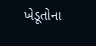ખેડૂતોના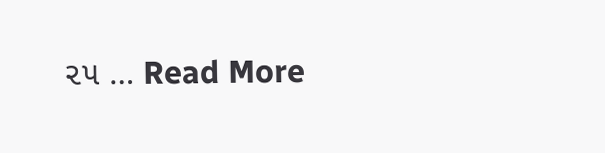૨૫ … Read More